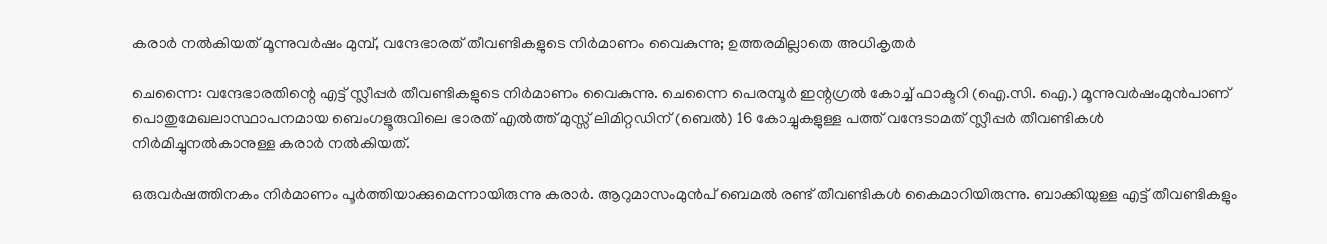കരാര്‍ നല്‍കിയത് മൂന്നുവര്‍ഷം മുമ്പ്, വന്ദേഭാരത് തീവണ്ടികളുടെ നിര്‍മാണം വൈകുന്നു; ഉത്തരമില്ലാതെ അധികൃതര്‍

ചെന്നൈ: വന്ദേഭാരതിന്റെ എട്ട് സ്ലീപ്പര്‍ തീവണ്ടികളുടെ നിര്‍മാണം വൈകുന്നു. ചെന്നൈ പെരമ്പൂര്‍ ഇന്റഗ്രല്‍ കോച്ച് ഫാക്ടറി (ഐ.സി. ഐ.) മൂന്നുവര്‍ഷംമുന്‍പാണ് പൊതുമേഖലാസ്ഥാപനമായ ബെംഗളൂരുവിലെ ഭാരത് എല്‍ത്ത് മുസ്സ് ലിമിറ്റഡിന് (ബെല്‍) 16 കോച്ചുകളുള്ള പത്ത് വന്ദേടാമത് സ്ലീപ്പര്‍ തീവണ്ടികള്‍ നിര്‍മിച്ചുനല്‍കാനുള്ള കരാര്‍ നല്‍കിയത്.

ഒരുവര്‍ഷത്തിനകം നിര്‍മാണം പൂര്‍ത്തിയാക്കുമെന്നായിരുന്നു കരാര്‍. ആറുമാസംമുന്‍പ് ബെമല്‍ രണ്ട് തീവണ്ടികള്‍ കൈമാറിയിരുന്നു. ബാക്കിയുള്ള എട്ട് തീവണ്ടികളും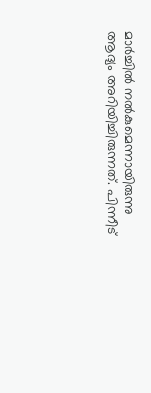മാര്‍ച്ചില്‍ നല്‍കുമെന്നായിരുന്നു ആദ്യം അറിയിച്ചിരുന്നത്. പിന്നീട്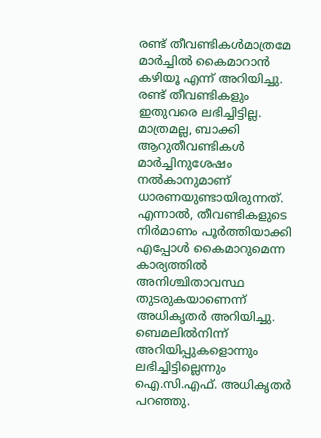രണ്ട് തീവണ്ടികള്‍മാത്രമേ മാര്‍ച്ചില്‍ കൈമാറാന്‍ കഴിയൂ എന്ന് അറിയിച്ചു.
രണ്ട് തീവണ്ടികളും ഇതുവരെ ലഭിച്ചിട്ടില്ല. മാത്രമല്ല, ബാക്കി ആറുതീവണ്ടികള്‍ മാര്‍ച്ചിനുശേഷം നല്‍കാനുമാണ് ധാരണയുണ്ടായിരുന്നത്. എന്നാല്‍, തീവണ്ടികളുടെ നിര്‍മാണം പൂര്‍ത്തിയാക്കി എപ്പോള്‍ കൈമാറുമെന്ന കാര്യത്തില്‍ അനിശ്ചിതാവസ്ഥ തുടരുകയാണെന്ന് അധികൃതര്‍ അറിയിച്ചു. ബെമലില്‍നിന്ന് അറിയിപ്പുകളൊന്നും ലഭിച്ചിട്ടില്ലെന്നും ഐ.സി.എഫ്. അധികൃതര്‍ പറഞ്ഞു.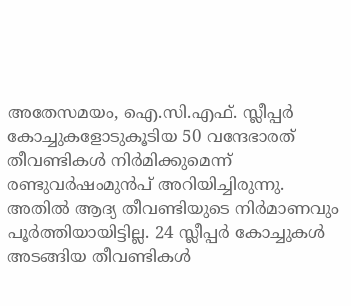അതേസമയം, ഐ.സി.എഫ്. സ്ലീപ്പര്‍ കോച്ചുകളോടുകൂടിയ 50 വന്ദേഭാരത് തീവണ്ടികള്‍ നിര്‍മിക്കുമെന്ന് രണ്ടുവര്‍ഷംമുന്‍പ് അറിയിച്ചിരുന്നു. അതില്‍ ആദ്യ തീവണ്ടിയുടെ നിര്‍മാണവും പൂര്‍ത്തിയായിട്ടില്ല. 24 സ്ലീപ്പര്‍ കോച്ചുകള്‍ അടങ്ങിയ തീവണ്ടികള്‍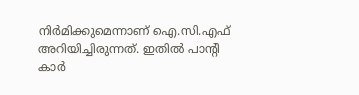നിര്‍മിക്കുമെന്നാണ് ഐ.സി.എഫ് അറിയിച്ചിരുന്നത്. ഇതില്‍ പാന്റി കാര്‍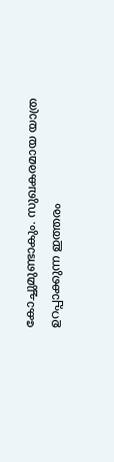കോച്ചുമുണ്ടാകും. സുഖകരമായ യാത്ര ഉറപ്പാക്കുന്ന ഇത്തരം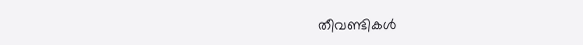തീവണ്ടികള്‍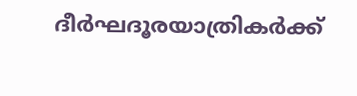ദീര്‍ഘദൂരയാത്രികര്‍ക്ക്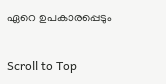ഏറെ ഉപകാരപ്പെടും

Scroll to Top